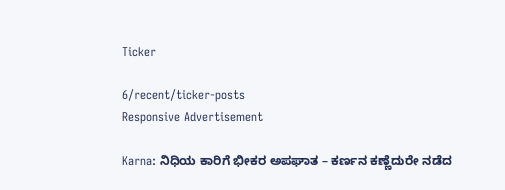Ticker

6/recent/ticker-posts
Responsive Advertisement

Karna: ನಿಧಿಯ ಕಾರಿಗೆ ಭೀಕರ ಅಪಘಾತ – ಕರ್ಣನ ಕಣ್ಣೆದುರೇ ನಡೆದ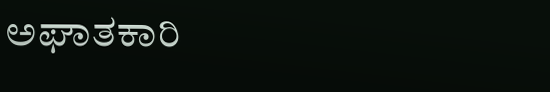ಅಘಾತಕಾರಿ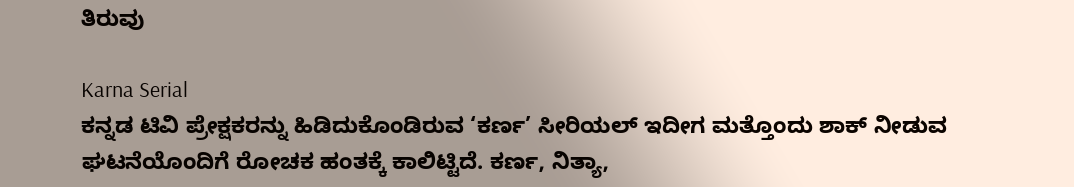ತಿರುವು

Karna Serial
ಕನ್ನಡ ಟಿವಿ ಪ್ರೇಕ್ಷಕರನ್ನು ಹಿಡಿದುಕೊಂಡಿರುವ ‘ಕರ್ಣ’ ಸೀರಿಯಲ್ ಇದೀಗ ಮತ್ತೊಂದು ಶಾಕ್‌ ನೀಡುವ ಘಟನೆಯೊಂದಿಗೆ ರೋಚಕ ಹಂತಕ್ಕೆ ಕಾಲಿಟ್ಟಿದೆ. ಕರ್ಣ, ನಿತ್ಯಾ,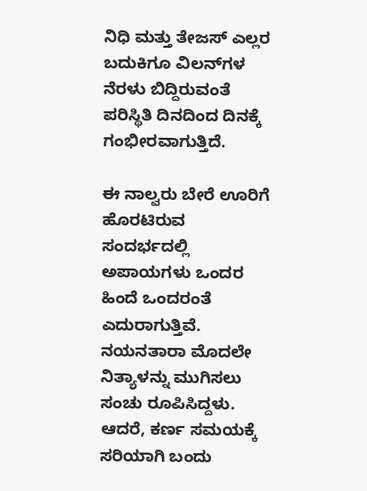ನಿಧಿ ಮತ್ತು ತೇಜಸ್‌ ಎಲ್ಲರ ಬದುಕಿಗೂ ವಿಲನ್‌ಗಳ ನೆರಳು ಬಿದ್ದಿರುವಂತೆ ಪರಿಸ್ಥಿತಿ ದಿನದಿಂದ ದಿನಕ್ಕೆ ಗಂಭೀರವಾಗುತ್ತಿದೆ.

ಈ ನಾಲ್ವರು ಬೇರೆ ಊರಿಗೆ ಹೊರಟಿರುವ ಸಂದರ್ಭದಲ್ಲಿ ಅಪಾಯಗಳು ಒಂದರ ಹಿಂದೆ ಒಂದರಂತೆ ಎದುರಾಗುತ್ತಿವೆ. ನಯನತಾರಾ ಮೊದಲೇ ನಿತ್ಯಾಳನ್ನು ಮುಗಿಸಲು ಸಂಚು ರೂಪಿಸಿದ್ದಳು. ಆದರೆ, ಕರ್ಣ ಸಮಯಕ್ಕೆ ಸರಿಯಾಗಿ ಬಂದು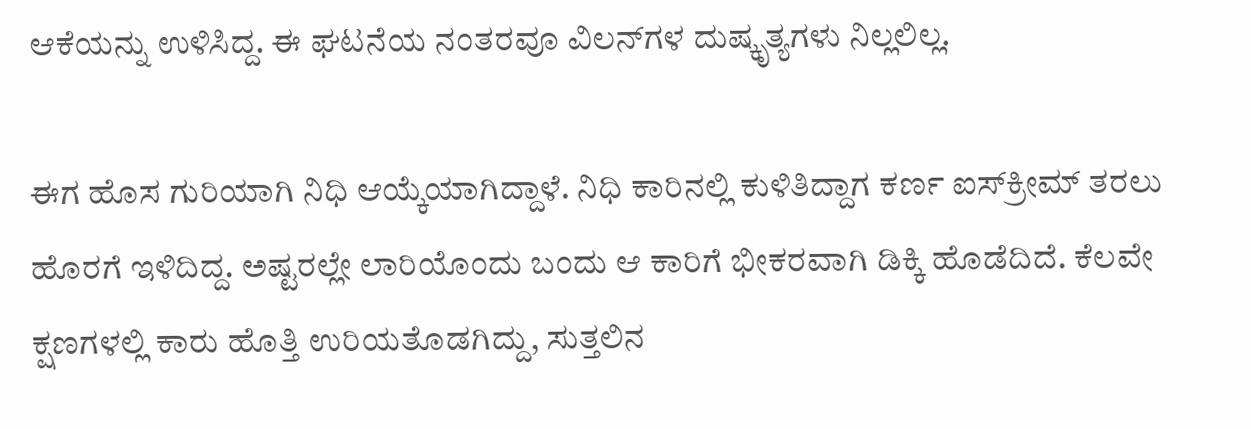ಆಕೆಯನ್ನು ಉಳಿಸಿದ್ದ. ಈ ಘಟನೆಯ ನಂತರವೂ ವಿಲನ್‌ಗಳ ದುಷ್ಕೃತ್ಯಗಳು ನಿಲ್ಲಲಿಲ್ಲ.

ಈಗ ಹೊಸ ಗುರಿಯಾಗಿ ನಿಧಿ ಆಯ್ಕೆಯಾಗಿದ್ದಾಳೆ. ನಿಧಿ ಕಾರಿನಲ್ಲಿ ಕುಳಿತಿದ್ದಾಗ ಕರ್ಣ ಐಸ್‌ಕ್ರೀಮ್‌ ತರಲು ಹೊರಗೆ ಇಳಿದಿದ್ದ. ಅಷ್ಟರಲ್ಲೇ ಲಾರಿಯೊಂದು ಬಂದು ಆ ಕಾರಿಗೆ ಭೀಕರವಾಗಿ ಡಿಕ್ಕಿ ಹೊಡೆದಿದೆ. ಕೆಲವೇ ಕ್ಷಣಗಳಲ್ಲಿ ಕಾರು ಹೊತ್ತಿ ಉರಿಯತೊಡಗಿದ್ದು, ಸುತ್ತಲಿನ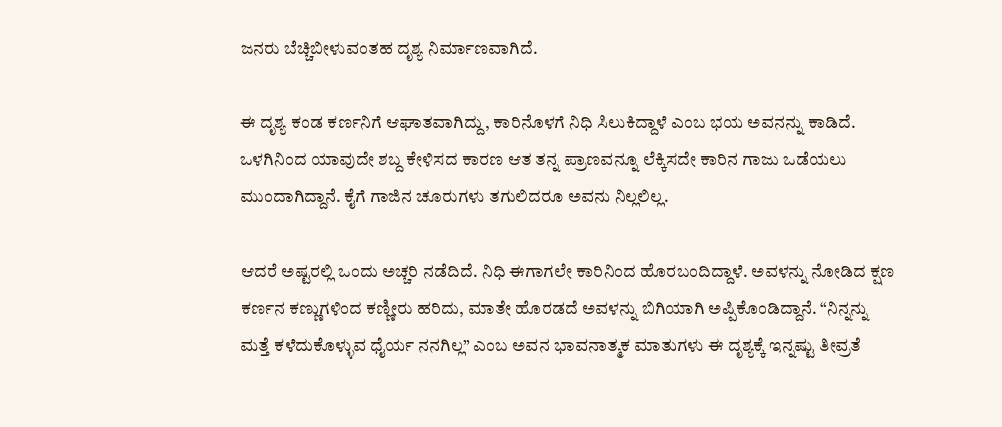ಜನರು ಬೆಚ್ಚಿಬೀಳುವಂತಹ ದೃಶ್ಯ ನಿರ್ಮಾಣವಾಗಿದೆ.

ಈ ದೃಶ್ಯ ಕಂಡ ಕರ್ಣನಿಗೆ ಆಘಾತವಾಗಿದ್ದು, ಕಾರಿನೊಳಗೆ ನಿಧಿ ಸಿಲುಕಿದ್ದಾಳೆ ಎಂಬ ಭಯ ಅವನನ್ನು ಕಾಡಿದೆ. ಒಳಗಿನಿಂದ ಯಾವುದೇ ಶಬ್ದ ಕೇಳಿಸದ ಕಾರಣ ಆತ ತನ್ನ ಪ್ರಾಣವನ್ನೂ ಲೆಕ್ಕಿಸದೇ ಕಾರಿನ ಗಾಜು ಒಡೆಯಲು ಮುಂದಾಗಿದ್ದಾನೆ. ಕೈಗೆ ಗಾಜಿನ ಚೂರುಗಳು ತಗುಲಿದರೂ ಅವನು ನಿಲ್ಲಲಿಲ್ಲ.

ಆದರೆ ಅಷ್ಟರಲ್ಲಿ ಒಂದು ಅಚ್ಚರಿ ನಡೆದಿದೆ. ನಿಧಿ ಈಗಾಗಲೇ ಕಾರಿನಿಂದ ಹೊರಬಂದಿದ್ದಾಳೆ. ಅವಳನ್ನು ನೋಡಿದ ಕ್ಷಣ ಕರ್ಣನ ಕಣ್ಣುಗಳಿಂದ ಕಣ್ಣೀರು ಹರಿದು, ಮಾತೇ ಹೊರಡದೆ ಅವಳನ್ನು ಬಿಗಿಯಾಗಿ ಅಪ್ಪಿಕೊಂಡಿದ್ದಾನೆ. “ನಿನ್ನನ್ನು ಮತ್ತೆ ಕಳೆದುಕೊಳ್ಳುವ ಧೈರ್ಯ ನನಗಿಲ್ಲ” ಎಂಬ ಅವನ ಭಾವನಾತ್ಮಕ ಮಾತುಗಳು ಈ ದೃಶ್ಯಕ್ಕೆ ಇನ್ನಷ್ಟು ತೀವ್ರತೆ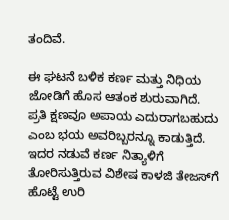ತಂದಿವೆ.

ಈ ಘಟನೆ ಬಳಿಕ ಕರ್ಣ ಮತ್ತು ನಿಧಿಯ ಜೋಡಿಗೆ ಹೊಸ ಆತಂಕ ಶುರುವಾಗಿದೆ. ಪ್ರತಿ ಕ್ಷಣವೂ ಅಪಾಯ ಎದುರಾಗಬಹುದು ಎಂಬ ಭಯ ಅವರಿಬ್ಬರನ್ನೂ ಕಾಡುತ್ತಿದೆ. ಇದರ ನಡುವೆ ಕರ್ಣ ನಿತ್ಯಾಳಿಗೆ ತೋರಿಸುತ್ತಿರುವ ವಿಶೇಷ ಕಾಳಜಿ ತೇಜಸ್‌ಗೆ ಹೊಟ್ಟೆ ಉರಿ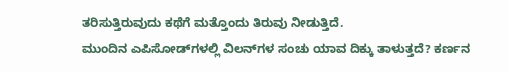ತರಿಸುತ್ತಿರುವುದು ಕಥೆಗೆ ಮತ್ತೊಂದು ತಿರುವು ನೀಡುತ್ತಿದೆ.
ಮುಂದಿನ ಎಪಿಸೋಡ್‌ಗಳಲ್ಲಿ ವಿಲನ್‌ಗಳ ಸಂಚು ಯಾವ ದಿಕ್ಕು ತಾಳುತ್ತದೆ? ಕರ್ಣನ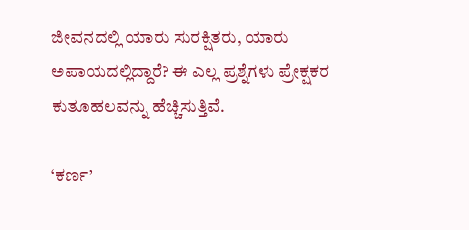ಜೀವನದಲ್ಲಿ ಯಾರು ಸುರಕ್ಷಿತರು, ಯಾರು ಅಪಾಯದಲ್ಲಿದ್ದಾರೆ? ಈ ಎಲ್ಲ ಪ್ರಶ್ನೆಗಳು ಪ್ರೇಕ್ಷಕರ ಕುತೂಹಲವನ್ನು ಹೆಚ್ಚಿಸುತ್ತಿವೆ.

‘ಕರ್ಣ’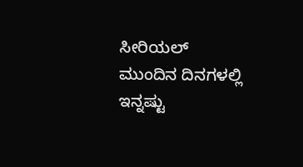ಸೀರಿಯಲ್ ಮುಂದಿನ ದಿನಗಳಲ್ಲಿ ಇನ್ನಷ್ಟು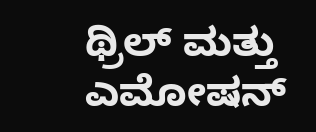ಥ್ರಿಲ್‌ ಮತ್ತು ಎಮೋಷನ್‌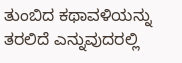ತುಂಬಿದ ಕಥಾವಳಿಯನ್ನು ತರಲಿದೆ ಎನ್ನುವುದರಲ್ಲಿ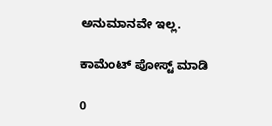ಅನುಮಾನವೇ ಇಲ್ಲ.

ಕಾಮೆಂಟ್‌‌ ಪೋಸ್ಟ್‌ ಮಾಡಿ

0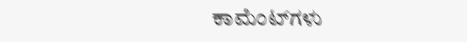ಕಾಮೆಂಟ್‌ಗಳು